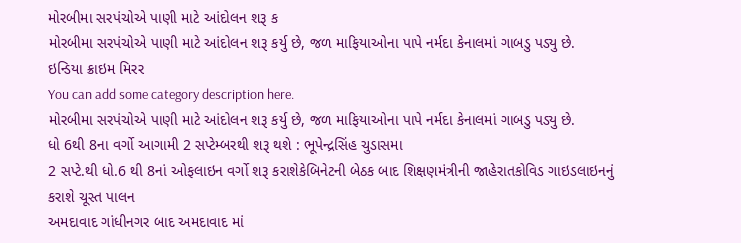મોરબીમા સરપંચોએ પાણી માટે આંદોલન શરૂ ક
મોરબીમા સરપંચોએ પાણી માટે આંદોલન શરૂ કર્યુ છે, જળ માફિયાઓના પાપે નર્મદા કેનાલમાં ગાબડુ પડ્યુ છે.
ઇન્ડિયા ક્રાઇમ મિરર
You can add some category description here.
મોરબીમા સરપંચોએ પાણી માટે આંદોલન શરૂ કર્યુ છે, જળ માફિયાઓના પાપે નર્મદા કેનાલમાં ગાબડુ પડ્યુ છે.
ધો 6થી 8ના વર્ગો આગામી 2 સપ્ટેમ્બરથી શરૂ થશે : ભૂપેન્દ્રસિંહ ચુડાસમા
2 સપ્ટે.થી ધો.6 થી 8નાં ઓફલાઇન વર્ગો શરૂ કરાશેકેબિનેટની બેઠક બાદ શિક્ષણમંત્રીની જાહેરાતકોવિડ ગાઇડલાઇનનું કરાશે ચૂસ્ત પાલન
અમદાવાદ ગાંધીનગર બાદ અમદાવાદ માં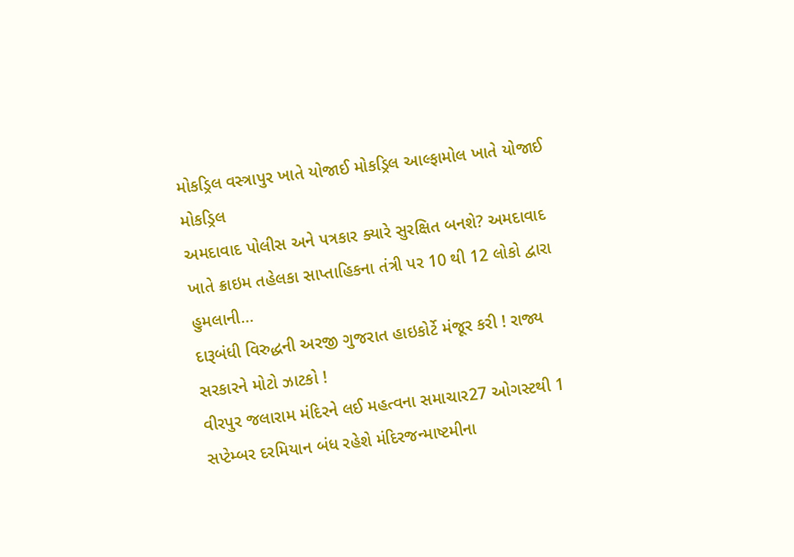મોકડ્રિલ વસ્ત્રાપુર ખાતે યોજાઈ મોકડ્રિલ આલ્ફામોલ ખાતે યોજાઈ મોકડ્રિલ
અમદાવાદ પોલીસ અને પત્રકાર ક્યારે સુરક્ષિત બનશે? અમદાવાદ ખાતે ક્રાઇમ તહેલકા સાપ્તાહિકના તંત્રી પર 10 થી 12 લોકો દ્વારા હુમલાની…
દારૂબંધી વિરુદ્ધની અરજી ગુજરાત હાઇકોર્ટે મંજૂર કરી ! રાજ્ય સરકારને મોટો ઝાટકો !
વીરપુર જલારામ મંદિરને લઈ મહત્વના સમાચાર27 ઓગસ્ટથી 1 સપ્ટેમ્બર દરમિયાન બંધ રહેશે મંદિરજન્માષ્ટમીના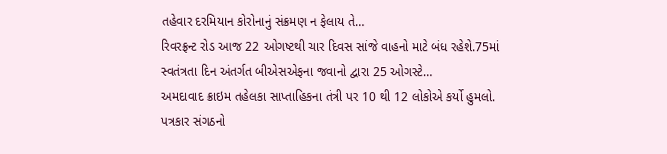તહેવાર દરમિયાન કોરોનાનું સંક્રમણ ન ફેલાય તે…
રિવરફ્રન્ટ રોડ આજ 22 ઓગષ્ટથી ચાર દિવસ સાંજે વાહનો માટે બંધ રહેશે.75માં સ્વતંત્રતા દિન અંતર્ગત બીએસએફના જવાનો દ્વારા 25 ઓગસ્ટે…
અમદાવાદ ક્રાઇમ તહેલકા સાપ્તાહિકના તંત્રી પર 10 થી 12 લોકોએ કર્યો હુમલો. પત્રકાર સંગઠનો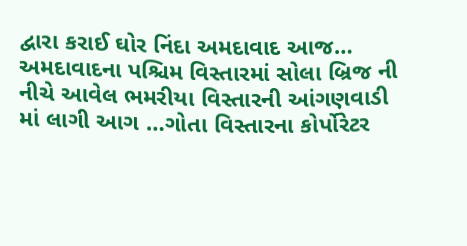દ્વારા કરાઈ ઘોર નિંદા અમદાવાદ આજ…
અમદાવાદના પશ્ચિમ વિસ્તારમાં સોલા બ્રિજ ની નીચે આવેલ ભમરીયા વિસ્તારની આંગણવાડી માં લાગી આગ …ગોતા વિસ્તારના કોર્પોરેટર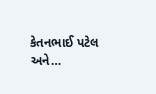કેતનભાઈ પટેલ અને…